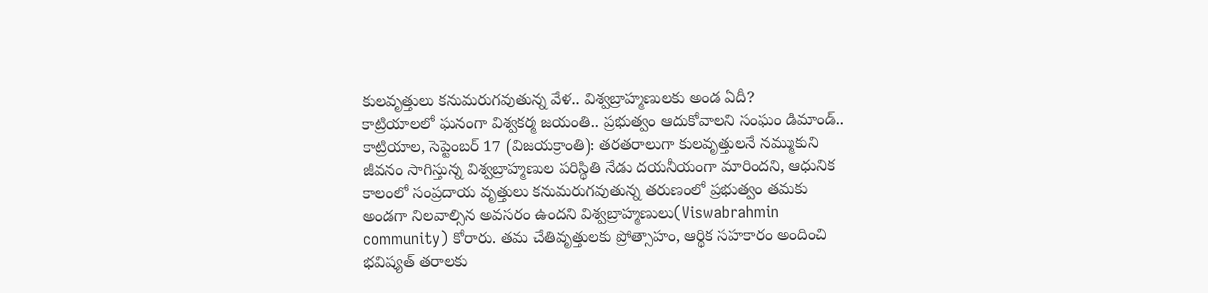కులవృత్తులు కనుమరుగవుతున్న వేళ.. విశ్వబ్రాహ్మణులకు అండ ఏదీ?
కాట్రియాలలో ఘనంగా విశ్వకర్మ జయంతి.. ప్రభుత్వం ఆదుకోవాలని సంఘం డిమాండ్..
కాట్రియాల, సెప్టెంబర్ 17 (విజయక్రాంతి): తరతరాలుగా కులవృత్తులనే నమ్ముకుని జీవనం సాగిస్తున్న విశ్వబ్రాహ్మణుల పరిస్థితి నేడు దయనీయంగా మారిందని, ఆధునిక కాలంలో సంప్రదాయ వృత్తులు కనుమరుగవుతున్న తరుణంలో ప్రభుత్వం తమకు అండగా నిలవాల్సిన అవసరం ఉందని విశ్వబ్రాహ్మణులు(Viswabrahmin community) కోరారు. తమ చేతివృత్తులకు ప్రోత్సాహం, ఆర్థిక సహకారం అందించి భవిష్యత్ తరాలకు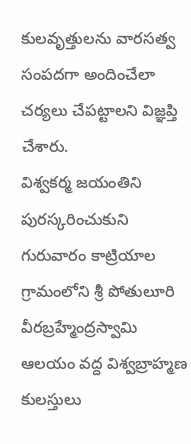కులవృత్తులను వారసత్వ సంపదగా అందించేలా చర్యలు చేపట్టాలని విజ్ఞప్తి చేశారు.
విశ్వకర్మ జయంతిని పురస్కరించుకుని గురువారం కాట్రియాల గ్రామంలోని శ్రీ పోతులూరి వీరబ్రహ్మేంద్రస్వామి ఆలయం వద్ద విశ్వబ్రాహ్మణ కులస్తులు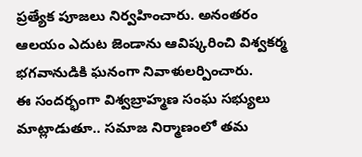ప్రత్యేక పూజలు నిర్వహించారు. అనంతరం ఆలయం ఎదుట జెండాను ఆవిష్కరించి విశ్వకర్మ భగవానుడికి ఘనంగా నివాళులర్పించారు.
ఈ సందర్భంగా విశ్వబ్రాహ్మణ సంఘ సభ్యులు మాట్లాడుతూ.. సమాజ నిర్మాణంలో తమ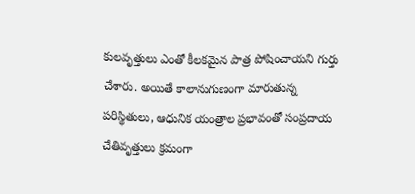కులవృత్తులు ఎంతో కీలకమైన పాత్ర పోషించాయని గుర్తు చేశారు. అయితే కాలానుగుణంగా మారుతున్న పరిస్థితులు, ఆధునిక యంత్రాల ప్రభావంతో సంప్రదాయ చేతివృత్తులు క్రమంగా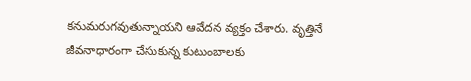కనుమరుగవుతున్నాయని ఆవేదన వ్యక్తం చేశారు. వృత్తినే జీవనాధారంగా చేసుకున్న కుటుంబాలకు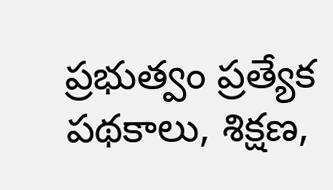ప్రభుత్వం ప్రత్యేక పథకాలు, శిక్షణ,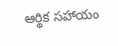ఆర్థిక సహాయం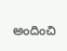అందించి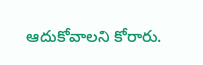ఆదుకోవాలని కోరారు.